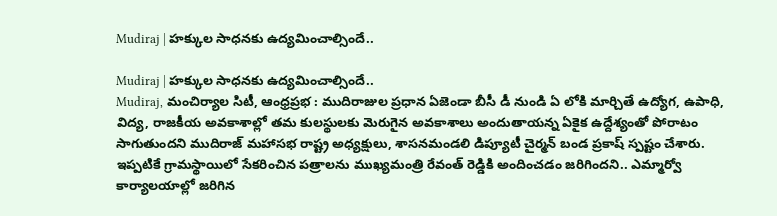Mudiraj | హక్కుల సాధనకు ఉద్యమించాల్సిందే..

Mudiraj | హక్కుల సాధనకు ఉద్యమించాల్సిందే..
Mudiraj, మంచిర్యాల సిటీ, ఆంధ్రప్రభ : ముదిరాజుల ప్రధాన ఏజెండా బీసీ డీ నుండి ఏ లోకి మార్చితే ఉద్యోగ, ఉపాధి, విద్య, రాజకీయ అవకాశాల్లో తమ కులస్థులకు మెరుగైన అవకాశాలు అందుతాయన్న ఏకైక ఉద్దేశ్యంతో పోరాటం సాగుతుందని ముదిరాజ్ మహాసభ రాష్ట్ర అధ్యక్షులు, శాసనమండలి డిప్యూటీ చైర్మన్ బండ ప్రకాష్ స్పష్టం చేశారు. ఇప్పటికే గ్రామస్థాయిలో సేకరించిన పత్రాలను ముఖ్యమంత్రి రేవంత్ రెడ్డికి అందించడం జరిగిందని.. ఎమ్మార్వో కార్యాలయాల్లో జరిగిన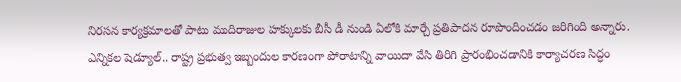నిరసన కార్యక్రమాలతో పాటు ముదిరాజుల హక్కులకు బీసీ డీ నుండి ఏలోకి మార్చే ప్రతిపాదన రూపొందించడం జరిగింది అన్నారు.
ఎన్నికల షెడ్యూల్.. రాష్ట్ర ప్రభుత్వ ఇబ్బందుల కారణంగా పోరాటాన్ని వాయిదా వేసి తిరిగి ప్రారంభించడానికి కార్యాచరణ సిద్ధం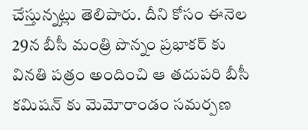చేస్తున్నట్లు తెలిపారు. దీని కోసం ఈనెల 29న బీసీ మంత్రి పొన్నం ప్రభాకర్ కు వినతి పత్రం అందించి ఆ తదుపరి బీసీ కమిషన్ కు మెమోరాండం సమర్పణ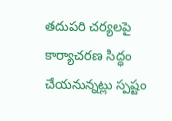తదుపరి చర్యలపై కార్యాచరణ సిద్ధం చేయనున్నట్లు స్పష్టం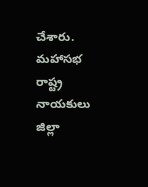చేశారు. మహాసభ రాష్ట్ర నాయకులు జిల్లా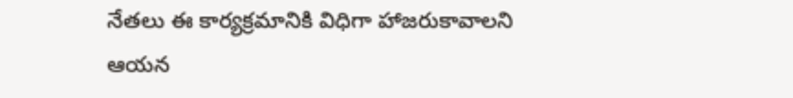నేతలు ఈ కార్యక్రమానికి విధిగా హాజరుకావాలని ఆయన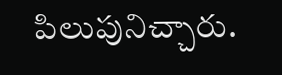పిలుపునిచ్చారు.